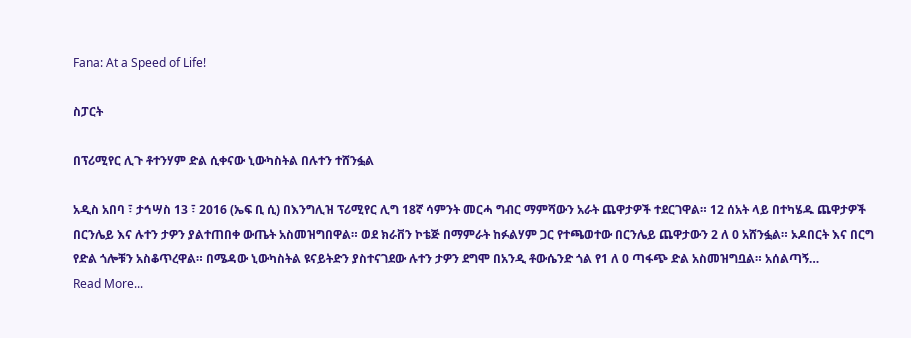Fana: At a Speed of Life!

ስፓርት

በፕሪሚየር ሊጉ ቶተንሃም ድል ሲቀናው ኒውካስትል በሉተን ተሸንፏል

አዲስ አበባ ፣ ታኅሣስ 13 ፣ 2016 (ኤፍ ቢ ሲ) በእንግሊዝ ፕሪሚየር ሊግ 18ኛ ሳምንት መርሓ ግብር ማምሻውን አራት ጨዋታዎች ተደርገዋል። 12 ሰአት ላይ በተካሄዱ ጨዋታዎች በርንሌይ እና ሉተን ታዎን ያልተጠበቀ ውጤት አስመዝግበዋል። ወደ ክራቨን ኮቴጅ በማምራት ከፉልሃም ጋር የተጫወተው በርንሌይ ጨዋታውን 2 ለ 0 አሸንፏል። ኦዶበርት እና በርግ የድል ጎሎቹን አስቆጥረዋል። በሜዳው ኒውካስትል ዩናይትድን ያስተናገደው ሉተን ታዎን ደግሞ በአንዲ ቶውሴንድ ጎል የ1 ለ 0 ጣፋጭ ድል አስመዝግቧል። አሰልጣኝ…
Read More...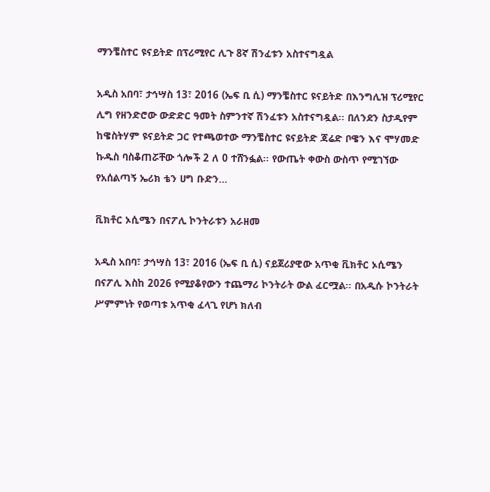ማንቼስተር ዩናይትድ በፕሪሚየር ሊጉ 8ኛ ሽንፈቱን አስተናግዷል

አዲስ አበባ፣ ታኅሣስ 13፣ 2016 (ኤፍ ቢ ሲ) ማንቼስተር ዩናይትድ በእንግሊዝ ፕሪሚየር ሊግ የዘንድሮው ውድድር ዓመት ስምንተኛ ሽንፈቱን አስተናግዷል፡፡ በለንደን ስታዲየም ከዌስትሃም ዩናይትድ ጋር የተጫወተው ማንቼስተር ዩናይትድ ጃሬድ ቦዌን እና ሞሃመድ ኩዱስ ባስቆጠሯቸው ጎሎች 2 ለ 0 ተሸንፏል፡፡ የውጤት ቀውስ ውስጥ የሚገኘው የአሰልጣኝ ኤሪክ ቴን ሀግ ቡድን…

ቪክቶር ኦሲሜን በናፖሊ ኮንትራቱን አራዘመ

አዲስ አበባ፣ ታኅሣስ 13፣ 2016 (ኤፍ ቢ ሲ) ናይጀሪያዊው አጥቂ ቪክቶር ኦሲሜን በናፖሊ እስከ 2026 የሚያቆየውን ተጨማሪ ኮንትራት ውል ፈርሟል፡፡ በአዲሱ ኮንትራት ሥምምነት የወጣቱ አጥቂ ፈላጊ የሆነ ክለብ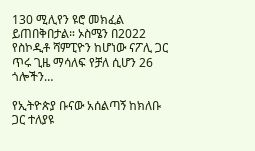130 ሚሊየን ዩሮ መክፈል ይጠበቅበታል። ኦስሜን በ2022 የስኮዲቶ ሻምፒዮን ከሆነው ናፖሊ ጋር ጥሩ ጊዜ ማሳለፍ የቻለ ሲሆን 26 ጎሎችን…

የኢትዮጵያ ቡናው አሰልጣኝ ከክለቡ ጋር ተለያዩ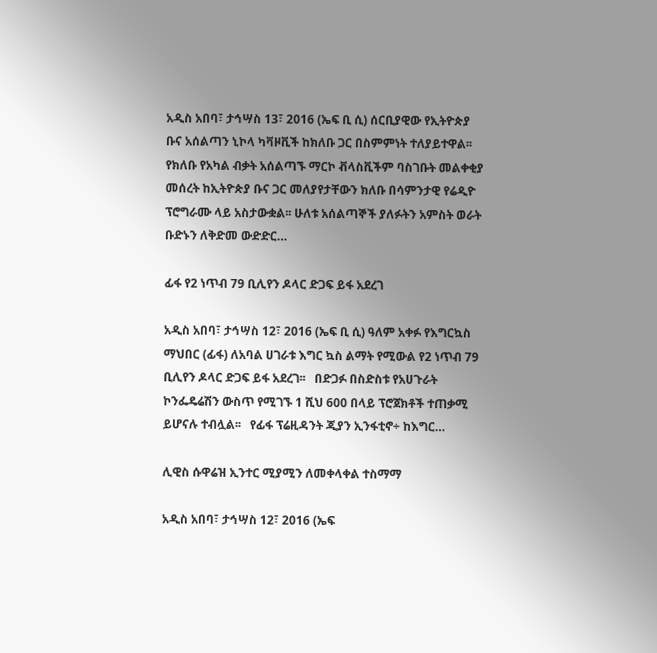አዲስ አበባ፣ ታኅሣስ 13፣ 2016 (ኤፍ ቢ ሲ) ሰርቢያዊው የኢትዮጵያ ቡና አሰልጣን ኒኮላ ካቫዞቪች ከክለቡ ጋር በስምምነት ተለያይተዋል፡፡ የክለቡ የአካል ብቃት አሰልጣኙ ማርኮ ቭላስቪችም ባስገቡት መልቀቂያ መሰረት ከኢትዮጵያ ቡና ጋር መለያየታቸውን ክለቡ በሳምንታዊ የሬዲዮ ፕሮግራሙ ላይ አስታውቋል፡፡ ሁለቱ አሰልጣኞች ያለፉትን አምስት ወራት ቡድኑን ለቅድመ ውድድር…

ፊፋ የ2 ነጥብ 79 ቢሊየን ዶላር ድጋፍ ይፋ አደረገ

አዲስ አበባ፣ ታኅሣስ 12፣ 2016 (ኤፍ ቢ ሲ) ዓለም አቀፉ የእግርኳስ ማህበር (ፊፋ) ለአባል ሀገራቱ እግር ኳስ ልማት የሚውል የ2 ነጥብ 79 ቢሊየን ዶላር ድጋፍ ይፋ አደረገ፡፡   በድጋፉ በስድስቱ የአሀጉራት ኮንፌዴሬሽን ውስጥ የሚገኙ 1 ሺህ 600 በላይ ፕሮጀክቶች ተጠቃሚ ይሆናሉ ተብሏል፡፡   የፊፋ ፕሬዚዳንት ጂያን ኢንፋቲኖ÷ ከእግር…

ሊዊስ ሱዋሬዝ ኢንተር ሚያሚን ለመቀላቀል ተስማማ

አዲስ አበባ፣ ታኅሣስ 12፣ 2016 (ኤፍ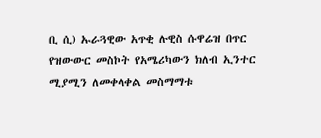ቢ ሲ) ኡራጓዊው አጥቂ ሉዊስ ሱዋሬዝ በጥር የዝውውር መስኮት የአሜሪካውን ክለብ ኢንተር ሚያሚን ለመቀላቀል መስማማቱ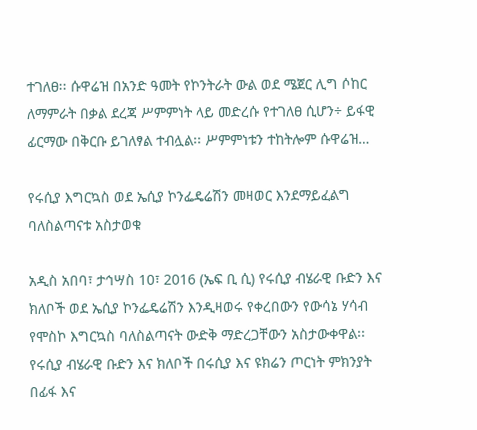ተገለፀ፡፡ ሱዋሬዝ በአንድ ዓመት የኮንትራት ውል ወደ ሜጀር ሊግ ሶከር ለማምራት በቃል ደረጃ ሥምምነት ላይ መድረሱ የተገለፀ ሲሆን÷ ይፋዊ ፊርማው በቅርቡ ይገለፃል ተብሏል፡፡ ሥምምነቱን ተከትሎም ሱዋሬዝ…

የሩሲያ እግርኳስ ወደ ኤሲያ ኮንፌዴሬሽን መዛወር እንደማይፈልግ ባለስልጣናቱ አስታወቁ

አዲስ አበባ፣ ታኅሣስ 10፣ 2016 (ኤፍ ቢ ሲ) የሩሲያ ብሄራዊ ቡድን እና ክለቦች ወደ ኤሲያ ኮንፌዴሬሽን እንዲዛወሩ የቀረበውን የውሳኔ ሃሳብ የሞስኮ እግርኳስ ባለስልጣናት ውድቅ ማድረጋቸውን አስታውቀዋል፡፡ የሩሲያ ብሄራዊ ቡድን እና ክለቦች በሩሲያ እና ዩክሬን ጦርነት ምክንያት በፊፋ እና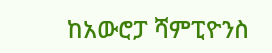ከአውሮፓ ሻምፒዮንስ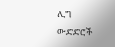ሊግ ውድድሮች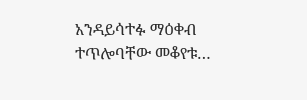አንዳይሳተፉ ማዕቀብ ተጥሎባቸው መቆየቱ…